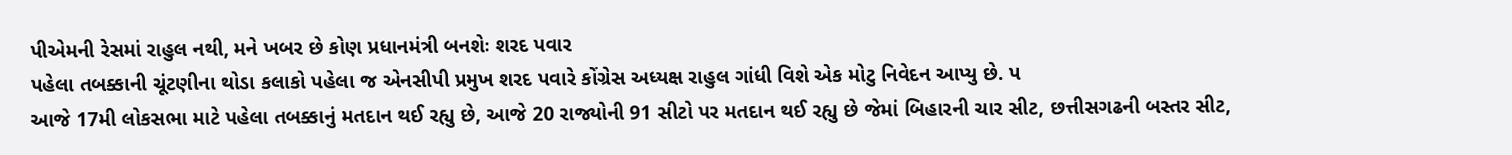પીએમની રેસમાં રાહુલ નથી, મને ખબર છે કોણ પ્રધાનમંત્રી બનશેઃ શરદ પવાર
પહેલા તબક્કાની ચૂંટણીના થોડા કલાકો પહેલા જ એનસીપી પ્રમુખ શરદ પવારે કોંગ્રેસ અધ્યક્ષ રાહુલ ગાંધી વિશે એક મોટુ નિવેદન આપ્યુ છે. પ
આજે 17મી લોકસભા માટે પહેલા તબક્કાનું મતદાન થઈ રહ્યુ છે, આજે 20 રાજ્યોની 91 સીટો પર મતદાન થઈ રહ્યુ છે જેમાં બિહારની ચાર સીટ, છત્તીસગઢની બસ્તર સીટ,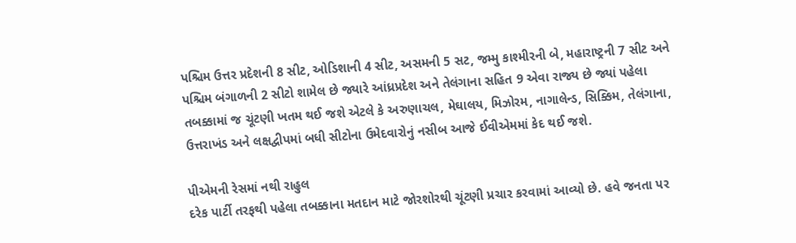પશ્ચિમ ઉત્તર પ્રદેશની 8 સીટ, ઓડિશાની 4 સીટ, અસમની 5 સટ, જમ્મુ કાશ્મીરની બે, મહારાષ્ટ્રની 7 સીટ અને પશ્ચિમ બંગાળની 2 સીટો શામેલ છે જ્યારે આંધ્રપ્રદેશ અને તેલંગાના સહિત 9 એવા રાજ્ય છે જ્યાં પહેલા તબક્કામાં જ ચૂંટણી ખતમ થઈ જશે એટલે કે અરુણાચલ, મેઘાલય, મિઝોરમ, નાગાલેન્ડ, સિક્કિમ, તેલંગાના, ઉત્તરાખંડ અને લક્ષદ્વીપમાં બધી સીટોના ઉમેદવારોનું નસીબ આજે ઈવીએમમાં કેદ થઈ જશે.

પીએમની રેસમાં નથી રાહુલ
દરેક પાર્ટી તરફથી પહેલા તબક્કાના મતદાન માટે જોરશોરથી ચૂંટણી પ્રચાર કરવામાં આવ્યો છે. હવે જનતા પર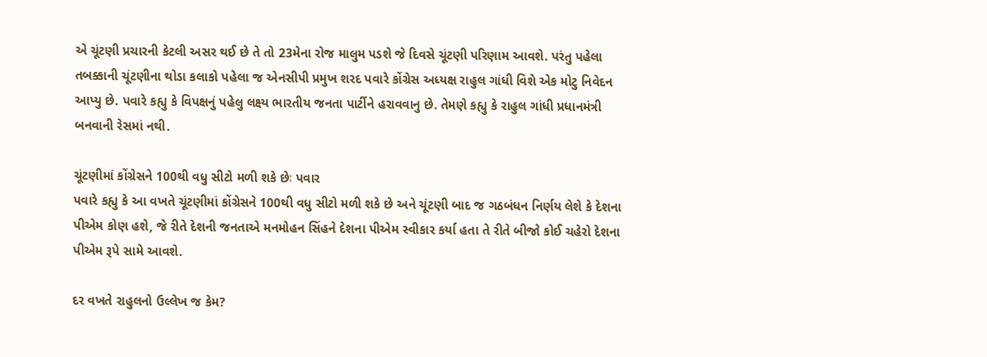એ ચૂંટણી પ્રચારની કેટલી અસર થઈ છે તે તો 23મેના રોજ માલુમ પડશે જે દિવસે ચૂંટણી પરિણામ આવશે. પરંતુ પહેલા તબક્કાની ચૂંટણીના થોડા કલાકો પહેલા જ એનસીપી પ્રમુખ શરદ પવારે કોંગ્રેસ અધ્યક્ષ રાહુલ ગાંધી વિશે એક મોટુ નિવેદન આપ્યુ છે. પવારે કહ્યુ કે વિપક્ષનું પહેલુ લક્ષ્ય ભારતીય જનતા પાર્ટીને હરાવવાનુ છે. તેમણે કહ્યુ કે રાહુલ ગાંધી પ્રધાનમંત્રી બનવાની રેસમાં નથી.

ચૂંટણીમાં કોંગ્રેસને 100થી વધુ સીટો મળી શકે છેઃ પવાર
પવારે કહ્યુ કે આ વખતે ચૂંટણીમાં કોંગ્રેસને 100થી વધુ સીટો મળી શકે છે અને ચૂંટણી બાદ જ ગઠબંધન નિર્ણય લેશે કે દેશના પીએમ કોણ હશે, જે રીતે દેશની જનતાએ મનમોહન સિંહને દેશના પીએમ સ્વીકાર કર્યા હતા તે રીતે બીજો કોઈ ચહેરો દેશના પીએમ રૂપે સામે આવશે.

દર વખતે રાહુલનો ઉલ્લેખ જ કેમ?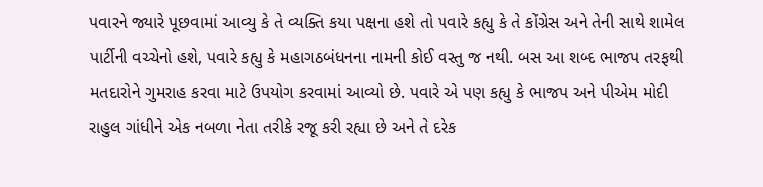પવારને જ્યારે પૂછવામાં આવ્યુ કે તે વ્યક્તિ કયા પક્ષના હશે તો પવારે કહ્યુ કે તે કોંગ્રેસ અને તેની સાથે શામેલ પાર્ટીની વચ્ચેનો હશે, પવારે કહ્યુ કે મહાગઠબંધનના નામની કોઈ વસ્તુ જ નથી. બસ આ શબ્દ ભાજપ તરફથી મતદારોને ગુમરાહ કરવા માટે ઉપયોગ કરવામાં આવ્યો છે. પવારે એ પણ કહ્યુ કે ભાજપ અને પીએમ મોદી રાહુલ ગાંધીને એક નબળા નેતા તરીકે રજૂ કરી રહ્યા છે અને તે દરેક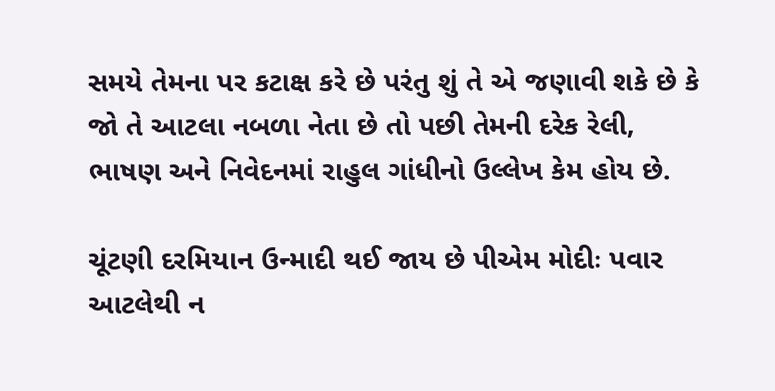સમયે તેમના પર કટાક્ષ કરે છે પરંતુ શું તે એ જણાવી શકે છે કે જો તે આટલા નબળા નેતા છે તો પછી તેમની દરેક રેલી, ભાષણ અને નિવેદનમાં રાહુલ ગાંધીનો ઉલ્લેખ કેમ હોય છે.

ચૂંટણી દરમિયાન ઉન્માદી થઈ જાય છે પીએમ મોદીઃ પવાર
આટલેથી ન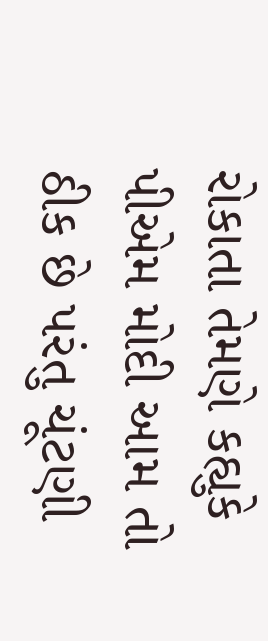રોકાતા તેમણે કહ્યુકે પીએમ મોદી આમ તો ઠીક છે પરંતુ ચૂંટણી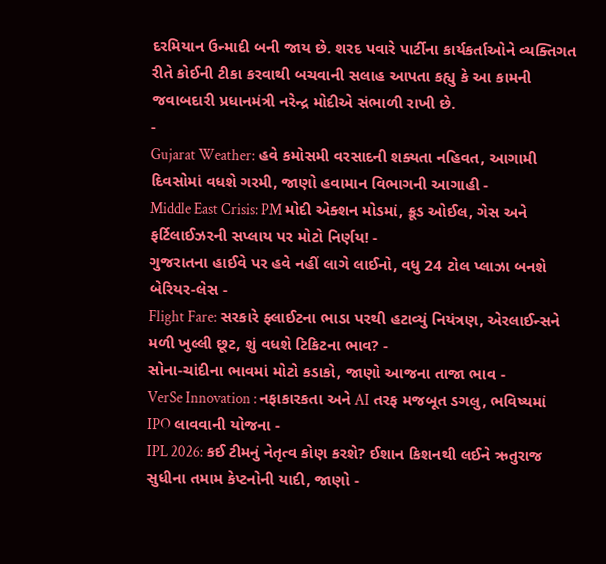દરમિયાન ઉન્માદી બની જાય છે. શરદ પવારે પાર્ટીના કાર્યકર્તાઓને વ્યક્તિગત રીતે કોઈની ટીકા કરવાથી બચવાની સલાહ આપતા કહ્યુ કે આ કામની જવાબદારી પ્રધાનમંત્રી નરેન્દ્ર મોદીએ સંભાળી રાખી છે.
-
Gujarat Weather: હવે કમોસમી વરસાદની શક્યતા નહિવત, આગામી દિવસોમાં વધશે ગરમી, જાણો હવામાન વિભાગની આગાહી -
Middle East Crisis: PM મોદી એક્શન મોડમાં, ક્રૂડ ઓઈલ, ગેસ અને ફર્ટિલાઈઝરની સપ્લાય પર મોટો નિર્ણય! -
ગુજરાતના હાઈવે પર હવે નહીં લાગે લાઈનો, વધુ 24 ટોલ પ્લાઝા બનશે બેરિયર-લેસ -
Flight Fare: સરકારે ફ્લાઈટના ભાડા પરથી હટાવ્યું નિયંત્રણ, એરલાઈન્સને મળી ખુલ્લી છૂટ, શું વધશે ટિકિટના ભાવ? -
સોના-ચાંદીના ભાવમાં મોટો કડાકો, જાણો આજના તાજા ભાવ -
VerSe Innovation : નફાકારકતા અને AI તરફ મજબૂત ડગલુ, ભવિષ્યમાં IPO લાવવાની યોજના -
IPL 2026: કઈ ટીમનું નેતૃત્વ કોણ કરશે? ઈશાન કિશનથી લઈને ઋતુરાજ સુધીના તમામ કેપ્ટનોની યાદી, જાણો -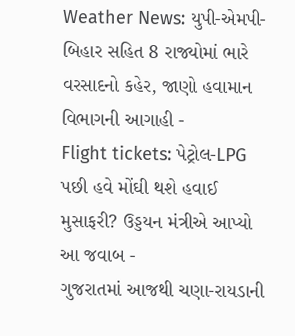Weather News: યુપી-એમપી-બિહાર સહિત 8 રાજ્યોમાં ભારે વરસાદનો કહેર, જાણો હવામાન વિભાગની આગાહી -
Flight tickets: પેટ્રોલ-LPG પછી હવે મોંઘી થશે હવાઈ મુસાફરી? ઉડ્ડયન મંત્રીએ આપ્યો આ જવાબ -
ગુજરાતમાં આજથી ચણા-રાયડાની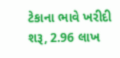ટેકાના ભાવે ખરીદી શરૂ, 2.96 લાખ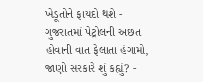ખેડૂતોને ફાયદો થશે -
ગુજરાતમાં પેટ્રોલની અછત હોવાની વાત ફેલાતા હંગામો, જાણો સરકારે શું કહ્યું? -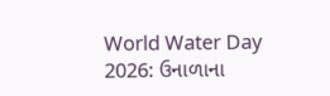World Water Day 2026: ઉનાળાના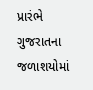પ્રારંભે ગુજરાતના જળાશયોમાં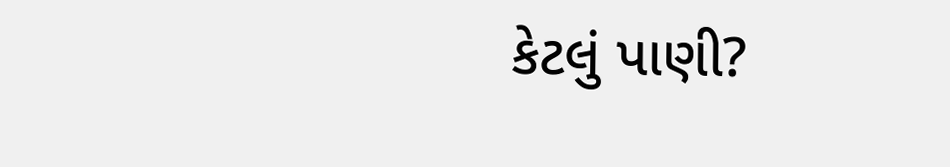કેટલું પાણી?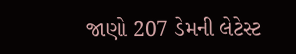જાણો 207 ડેમની લેટેસ્ટ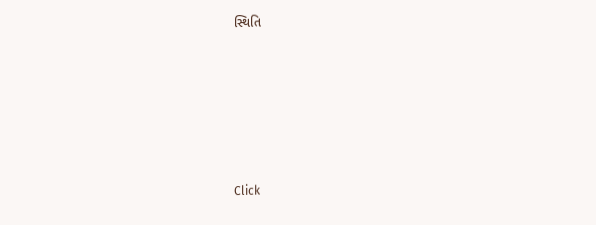સ્થિતિ











Click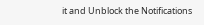it and Unblock the Notifications